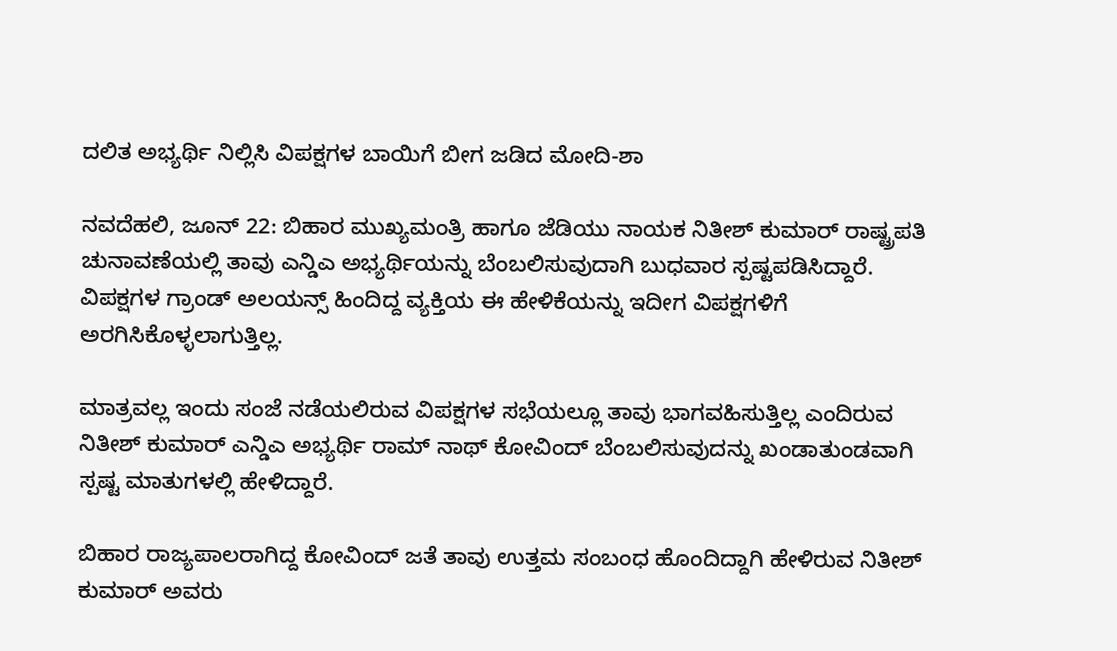ದಲಿತ ಅಭ್ಯರ್ಥಿ ನಿಲ್ಲಿಸಿ ವಿಪಕ್ಷಗಳ ಬಾಯಿಗೆ ಬೀಗ ಜಡಿದ ಮೋದಿ-ಶಾ

ನವದೆಹಲಿ, ಜೂನ್ 22: ಬಿಹಾರ ಮುಖ್ಯಮಂತ್ರಿ ಹಾಗೂ ಜೆಡಿಯು ನಾಯಕ ನಿತೀಶ್ ಕುಮಾರ್ ರಾಷ್ಟ್ರಪತಿ ಚುನಾವಣೆಯಲ್ಲಿ ತಾವು ಎನ್ಡಿಎ ಅಭ್ಯರ್ಥಿಯನ್ನು ಬೆಂಬಲಿಸುವುದಾಗಿ ಬುಧವಾರ ಸ್ಪಷ್ಟಪಡಿಸಿದ್ದಾರೆ. ವಿಪಕ್ಷಗಳ ಗ್ರಾಂಡ್ ಅಲಯನ್ಸ್ ಹಿಂದಿದ್ದ ವ್ಯಕ್ತಿಯ ಈ ಹೇಳಿಕೆಯನ್ನು ಇದೀಗ ವಿಪಕ್ಷಗಳಿಗೆ ಅರಗಿಸಿಕೊಳ್ಳಲಾಗುತ್ತಿಲ್ಲ.

ಮಾತ್ರವಲ್ಲ ಇಂದು ಸಂಜೆ ನಡೆಯಲಿರುವ ವಿಪಕ್ಷಗಳ ಸಭೆಯಲ್ಲೂ ತಾವು ಭಾಗವಹಿಸುತ್ತಿಲ್ಲ ಎಂದಿರುವ ನಿತೀಶ್ ಕುಮಾರ್ ಎನ್ಡಿಎ ಅಭ್ಯರ್ಥಿ ರಾಮ್ ನಾಥ್ ಕೋವಿಂದ್ ಬೆಂಬಲಿಸುವುದನ್ನು ಖಂಡಾತುಂಡವಾಗಿ ಸ್ಪಷ್ಟ ಮಾತುಗಳಲ್ಲಿ ಹೇಳಿದ್ದಾರೆ.

ಬಿಹಾರ ರಾಜ್ಯಪಾಲರಾಗಿದ್ದ ಕೋವಿಂದ್ ಜತೆ ತಾವು ಉತ್ತಮ ಸಂಬಂಧ ಹೊಂದಿದ್ದಾಗಿ ಹೇಳಿರುವ ನಿತೀಶ್ ಕುಮಾರ್ ಅವರು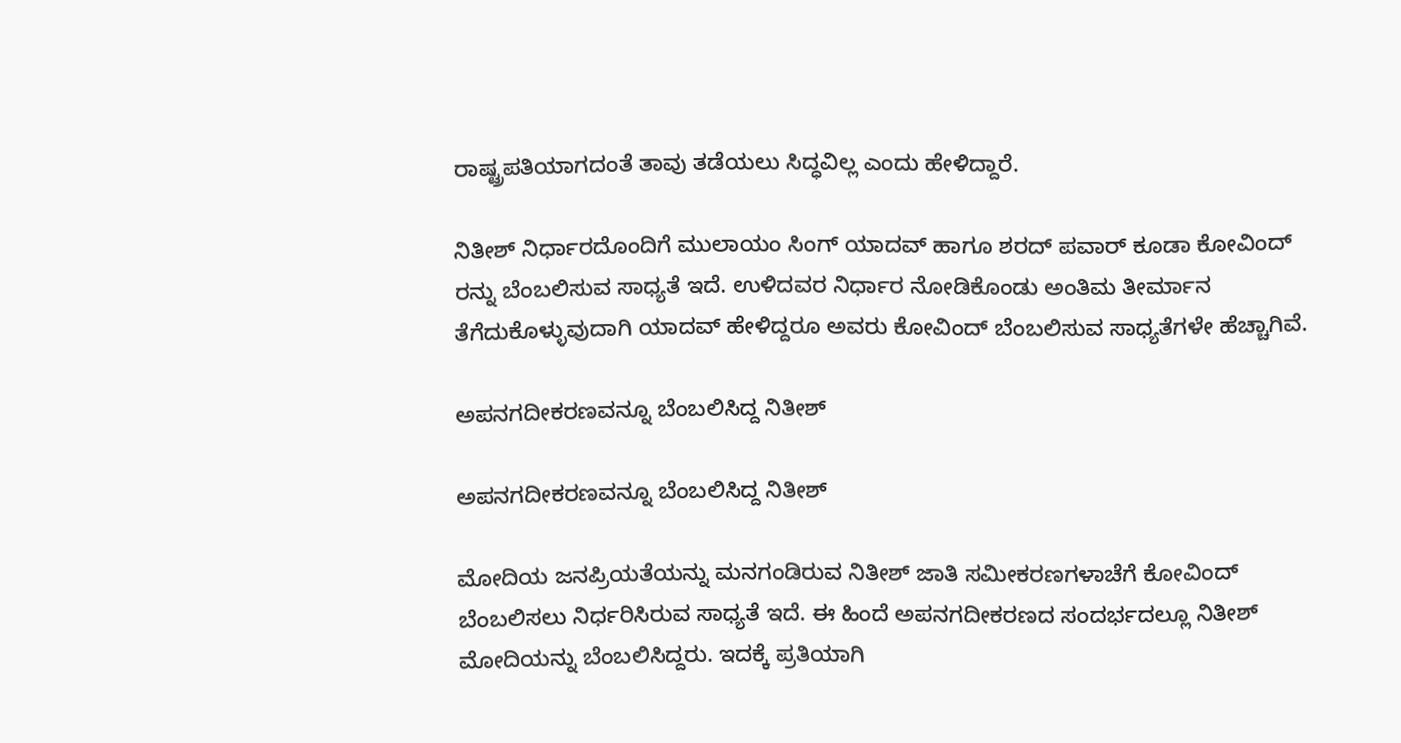ರಾಷ್ಟ್ರಪತಿಯಾಗದಂತೆ ತಾವು ತಡೆಯಲು ಸಿದ್ಧವಿಲ್ಲ ಎಂದು ಹೇಳಿದ್ದಾರೆ.

ನಿತೀಶ್ ನಿರ್ಧಾರದೊಂದಿಗೆ ಮುಲಾಯಂ ಸಿಂಗ್ ಯಾದವ್ ಹಾಗೂ ಶರದ್ ಪವಾರ್ ಕೂಡಾ ಕೋವಿಂದ್ ರನ್ನು ಬೆಂಬಲಿಸುವ ಸಾಧ್ಯತೆ ಇದೆ. ಉಳಿದವರ ನಿರ್ಧಾರ ನೋಡಿಕೊಂಡು ಅಂತಿಮ ತೀರ್ಮಾನ ತೆಗೆದುಕೊಳ್ಳುವುದಾಗಿ ಯಾದವ್ ಹೇಳಿದ್ದರೂ ಅವರು ಕೋವಿಂದ್ ಬೆಂಬಲಿಸುವ ಸಾಧ್ಯತೆಗಳೇ ಹೆಚ್ಚಾಗಿವೆ.

ಅಪನಗದೀಕರಣವನ್ನೂ ಬೆಂಬಲಿಸಿದ್ದ ನಿತೀಶ್

ಅಪನಗದೀಕರಣವನ್ನೂ ಬೆಂಬಲಿಸಿದ್ದ ನಿತೀಶ್

ಮೋದಿಯ ಜನಪ್ರಿಯತೆಯನ್ನು ಮನಗಂಡಿರುವ ನಿತೀಶ್ ಜಾತಿ ಸಮೀಕರಣಗಳಾಚೆಗೆ ಕೋವಿಂದ್ ಬೆಂಬಲಿಸಲು ನಿರ್ಧರಿಸಿರುವ ಸಾಧ್ಯತೆ ಇದೆ. ಈ ಹಿಂದೆ ಅಪನಗದೀಕರಣದ ಸಂದರ್ಭದಲ್ಲೂ ನಿತೀಶ್ ಮೋದಿಯನ್ನು ಬೆಂಬಲಿಸಿದ್ದರು. ಇದಕ್ಕೆ ಪ್ರತಿಯಾಗಿ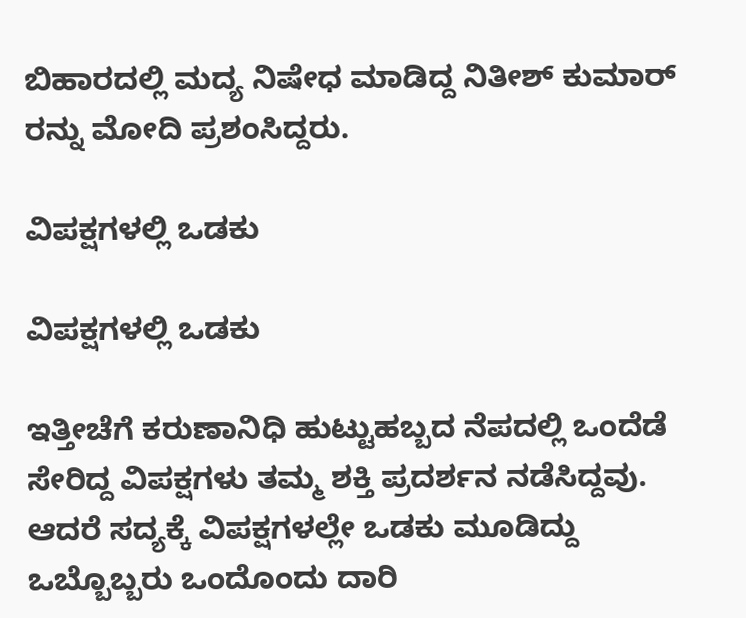ಬಿಹಾರದಲ್ಲಿ ಮದ್ಯ ನಿಷೇಧ ಮಾಡಿದ್ದ ನಿತೀಶ್ ಕುಮಾರ್ ರನ್ನು ಮೋದಿ ಪ್ರಶಂಸಿದ್ದರು.

ವಿಪಕ್ಷಗಳಲ್ಲಿ ಒಡಕು

ವಿಪಕ್ಷಗಳಲ್ಲಿ ಒಡಕು

ಇತ್ತೀಚೆಗೆ ಕರುಣಾನಿಧಿ ಹುಟ್ಟುಹಬ್ಬದ ನೆಪದಲ್ಲಿ ಒಂದೆಡೆ ಸೇರಿದ್ದ ವಿಪಕ್ಷಗಳು ತಮ್ಮ ಶಕ್ತಿ ಪ್ರದರ್ಶನ ನಡೆಸಿದ್ದವು. ಆದರೆ ಸದ್ಯಕ್ಕೆ ವಿಪಕ್ಷಗಳಲ್ಲೇ ಒಡಕು ಮೂಡಿದ್ದು ಒಬ್ಬೊಬ್ಬರು ಒಂದೊಂದು ದಾರಿ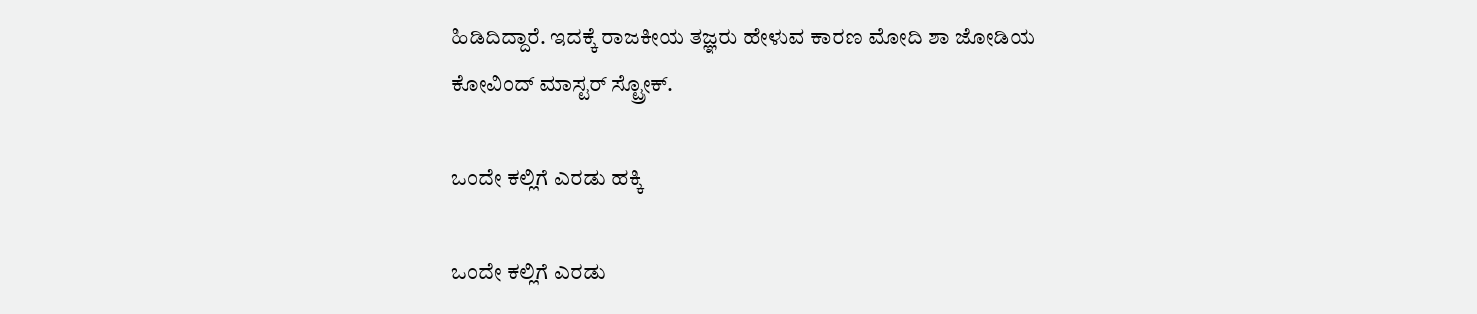ಹಿಡಿದಿದ್ದಾರೆ. ಇದಕ್ಕೆ ರಾಜಕೀಯ ತಜ್ಞರು ಹೇಳುವ ಕಾರಣ ಮೋದಿ ಶಾ ಜೋಡಿಯ ಕೋವಿಂದ್ ಮಾಸ್ಟರ್ ಸ್ಟ್ರೋಕ್.

ಒಂದೇ ಕಲ್ಲಿಗೆ ಎರಡು ಹಕ್ಕಿ

ಒಂದೇ ಕಲ್ಲಿಗೆ ಎರಡು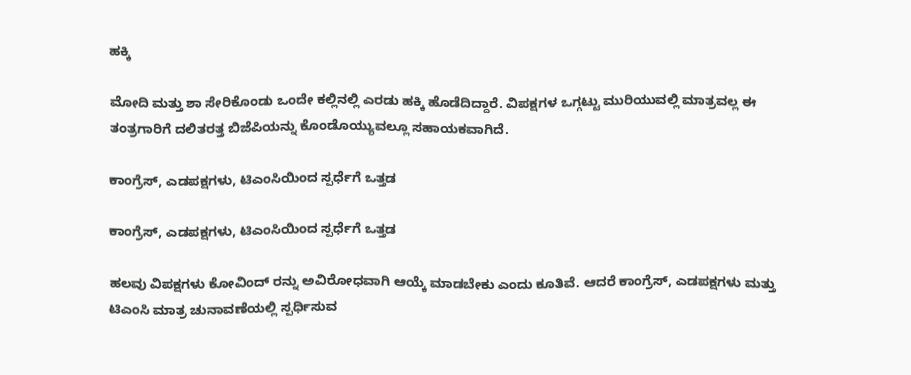ಹಕ್ಕಿ

ಮೋದಿ ಮತ್ತು ಶಾ ಸೇರಿಕೊಂಡು ಒಂದೇ ಕಲ್ಲಿನಲ್ಲಿ ಎರಡು ಹಕ್ಕಿ ಹೊಡೆದಿದ್ದಾರೆ. ವಿಪಕ್ಷಗಳ ಒಗ್ಗಟ್ಟು ಮುರಿಯುವಲ್ಲಿ ಮಾತ್ರವಲ್ಲ ಈ ತಂತ್ರಗಾರಿಗೆ ದಲಿತರತ್ತ ಬಿಜೆಪಿಯನ್ನು ಕೊಂಡೊಯ್ಯುವಲ್ಲೂ ಸಹಾಯಕವಾಗಿದೆ.

ಕಾಂಗ್ರೆಸ್, ಎಡಪಕ್ಷಗಳು, ಟಿಎಂಸಿಯಿಂದ ಸ್ಪರ್ಧೆಗೆ ಒತ್ತಡ

ಕಾಂಗ್ರೆಸ್, ಎಡಪಕ್ಷಗಳು, ಟಿಎಂಸಿಯಿಂದ ಸ್ಪರ್ಧೆಗೆ ಒತ್ತಡ

ಹಲವು ವಿಪಕ್ಷಗಳು ಕೋವಿಂದ್ ರನ್ನು ಅವಿರೋಧವಾಗಿ ಆಯ್ಕೆ ಮಾಡಬೇಕು ಎಂದು ಕೂತಿವೆ. ಆದರೆ ಕಾಂಗ್ರೆಸ್, ಎಡಪಕ್ಷಗಳು ಮತ್ತು ಟಿಎಂಸಿ ಮಾತ್ರ ಚುನಾವಣೆಯಲ್ಲಿ ಸ್ಪರ್ಧಿಸುವ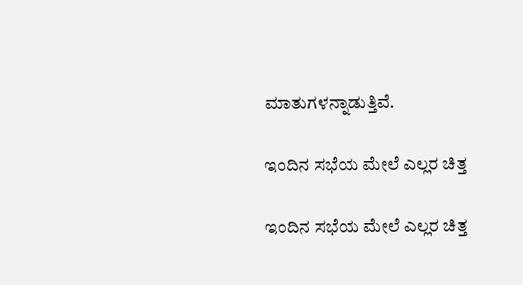ಮಾತುಗಳನ್ನಾಡುತ್ತಿವೆ.

ಇಂದಿನ ಸಭೆಯ ಮೇಲೆ ಎಲ್ಲರ ಚಿತ್ತ

ಇಂದಿನ ಸಭೆಯ ಮೇಲೆ ಎಲ್ಲರ ಚಿತ್ತ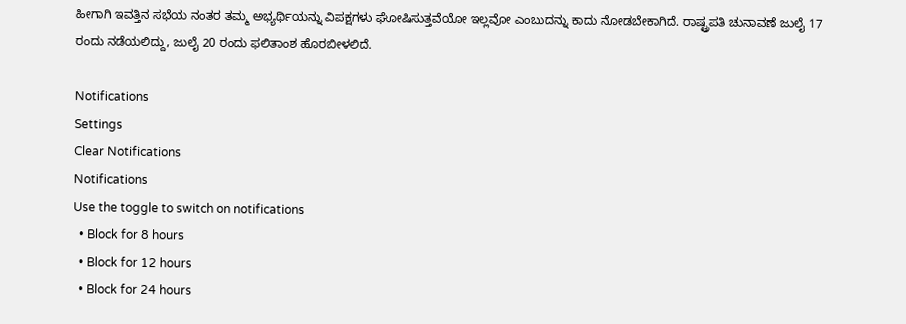ಹೀಗಾಗಿ ಇವತ್ತಿನ ಸಭೆಯ ನಂತರ ತಮ್ಮ ಅಭ್ಯರ್ಥಿಯನ್ನು ವಿಪಕ್ಷಗಳು ಘೋಷಿಸುತ್ತವೆಯೋ ಇಲ್ಲವೋ ಎಂಬುದನ್ನು ಕಾದು ನೋಡಬೇಕಾಗಿದೆ. ರಾಷ್ಟ್ರಪತಿ ಚುನಾವಣೆ ಜುಲೈ 17 ರಂದು ನಡೆಯಲಿದ್ದು, ಜುಲೈ 20 ರಂದು ಫಲಿತಾಂಶ ಹೊರಬೀಳಲಿದೆ.

Notifications
Settings
Clear Notifications
Notifications
Use the toggle to switch on notifications
  • Block for 8 hours
  • Block for 12 hours
  • Block for 24 hours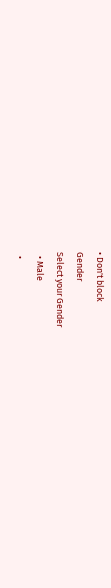• Don't block
Gender
Select your Gender
  • Male
  •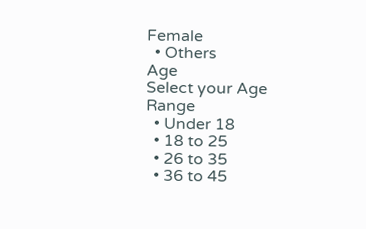Female
  • Others
Age
Select your Age Range
  • Under 18
  • 18 to 25
  • 26 to 35
  • 36 to 45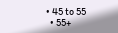• 45 to 55
  • 55+